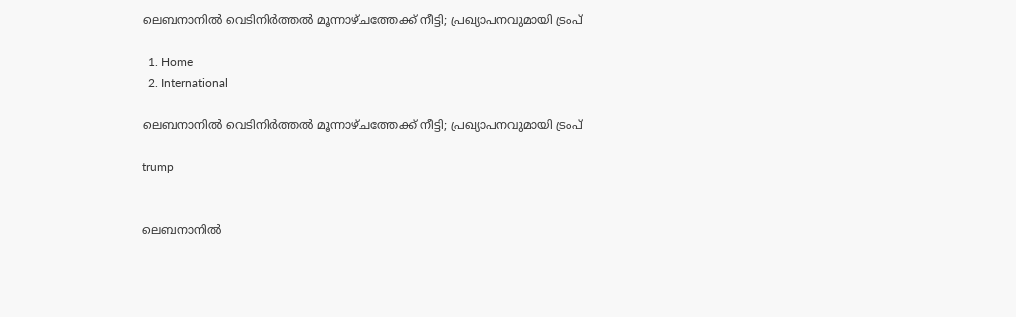ലെബനാനിൽ വെടിനിർത്തൽ മൂന്നാഴ്ചത്തേക്ക് നീട്ടി; പ്രഖ്യാപനവുമായി ട്രംപ്

  1. Home
  2. International

ലെബനാനിൽ വെടിനിർത്തൽ മൂന്നാഴ്ചത്തേക്ക് നീട്ടി; പ്രഖ്യാപനവുമായി ട്രംപ്

trump


ലെബനാനിൽ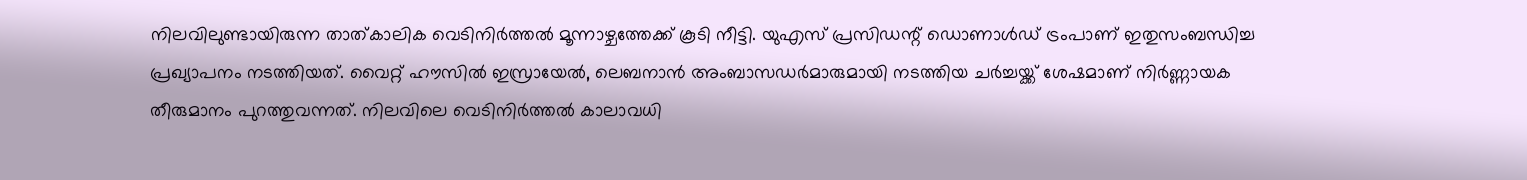നിലവിലുണ്ടായിരുന്ന താത്കാലിക വെടിനിർത്തൽ മൂന്നാഴ്ചത്തേക്ക് കൂടി നീട്ടി. യുഎസ് പ്രസിഡന്റ് ഡൊണാൾഡ് ട്രംപാണ് ഇതുസംബന്ധിച്ച പ്രഖ്യാപനം നടത്തിയത്. വൈറ്റ് ഹൗസിൽ ഇസ്രായേൽ, ലെബനാൻ അംബാസഡർമാരുമായി നടത്തിയ ചർച്ചയ്ക്ക് ശേഷമാണ് നിർണ്ണായക തീരുമാനം പുറത്തുവന്നത്. നിലവിലെ വെടിനിർത്തൽ കാലാവധി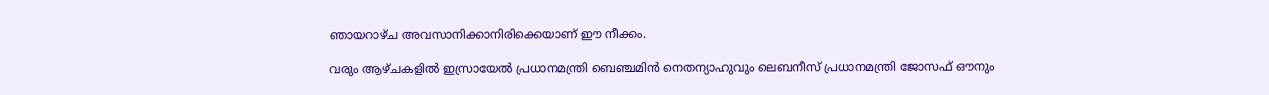ഞായറാഴ്ച അവസാനിക്കാനിരിക്കെയാണ് ഈ നീക്കം.

വരും ആഴ്ചകളിൽ ഇസ്രായേൽ പ്രധാനമന്ത്രി ബെഞ്ചമിൻ നെതന്യാഹുവും ലെബനീസ് പ്രധാനമന്ത്രി ജോസഫ് ഔനും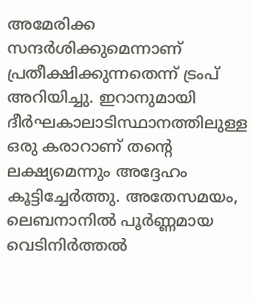അമേരിക്ക സന്ദർശിക്കുമെന്നാണ് പ്രതീക്ഷിക്കുന്നതെന്ന് ട്രംപ് അറിയിച്ചു. ഇറാനുമായി ദീർഘകാലാടിസ്ഥാനത്തിലുള്ള ഒരു കരാറാണ് തന്റെ ലക്ഷ്യമെന്നും അദ്ദേഹം കൂട്ടിച്ചേർത്തു. അതേസമയം, ലെബനാനിൽ പൂർണ്ണമായ വെടിനിർത്തൽ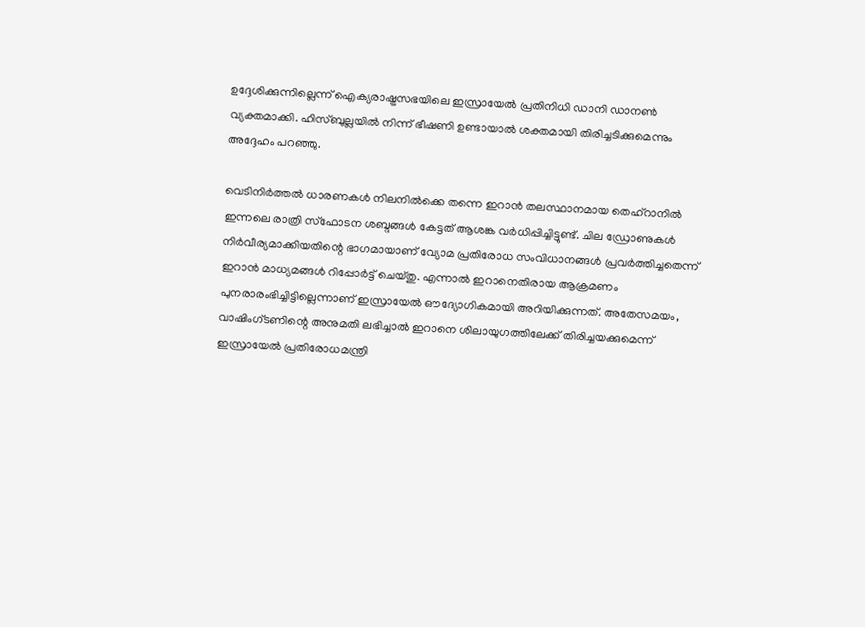ഉദ്ദേശിക്കുന്നില്ലെന്ന് ഐക്യരാഷ്ട്രസഭയിലെ ഇസ്രായേൽ പ്രതിനിധി ഡാനി ഡാനൺ വ്യക്തമാക്കി. ഹിസ്ബുല്ലയിൽ നിന്ന് ഭീഷണി ഉണ്ടായാൽ ശക്തമായി തിരിച്ചടിക്കുമെന്നും അദ്ദേഹം പറഞ്ഞു.

വെടിനിർത്തൽ ധാരണകൾ നിലനിൽക്കെ തന്നെ ഇറാൻ തലസ്ഥാനമായ തെഹ്‌റാനിൽ ഇന്നലെ രാത്രി സ്ഫോടന ശബ്ദങ്ങൾ കേട്ടത് ആശങ്ക വർധിപ്പിച്ചിട്ടുണ്ട്. ചില ഡ്രോണുകൾ നിർവീര്യമാക്കിയതിന്റെ ഭാഗമായാണ് വ്യോമ പ്രതിരോധ സംവിധാനങ്ങൾ പ്രവർത്തിച്ചതെന്ന് ഇറാൻ മാധ്യമങ്ങൾ റിപ്പോർട്ട് ചെയ്തു. എന്നാൽ ഇറാനെതിരായ ആക്രമണം പുനരാരംഭിച്ചിട്ടില്ലെന്നാണ് ഇസ്രായേൽ ഔദ്യോഗികമായി അറിയിക്കുന്നത്. അതേസമയം, വാഷിംഗ്ടണിന്റെ അനുമതി ലഭിച്ചാൽ ഇറാനെ ശിലായുഗത്തിലേക്ക് തിരിച്ചയക്കുമെന്ന് ഇസ്രായേൽ പ്രതിരോധമന്ത്രി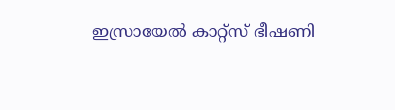ഇസ്രായേൽ കാറ്റ്‌സ് ഭീഷണി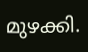മുഴക്കി.